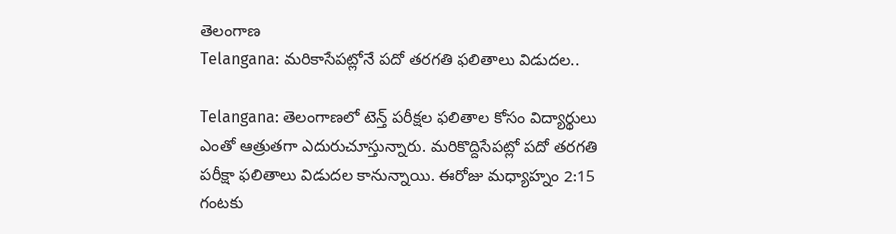తెలంగాణ
Telangana: మరికాసేపట్లోనే పదో తరగతి ఫలితాలు విడుదల..

Telangana: తెలంగాణలో టెన్త్ పరీక్షల ఫలితాల కోసం విద్యార్థులు ఎంతో ఆత్రుతగా ఎదురుచూస్తున్నారు. మరికొద్దిసేపట్లో పదో తరగతి పరీక్షా ఫలితాలు విడుదల కానున్నాయి. ఈరోజు మధ్యాహ్నం 2:15 గంటకు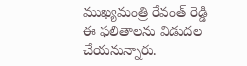ముఖ్యమంత్రి రేవంత్ రెడ్డి ఈ ఫలితాలను విడుదల చేయనున్నారు.